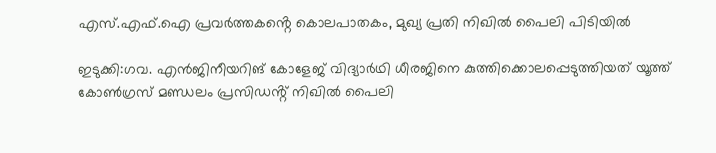എസ്.എഫ്.ഐ പ്രവർത്തകൻ്റെ കൊലപാതകം, മുഖ്യ പ്രതി നിഖിൽ പൈലി പിടിയിൽ

ഇടുക്കി:ഗവ. എൻജിനീയറിങ് കോളേജ് വിദ്യാർഥി ധീരജിനെ കുത്തിക്കൊലപ്പെടുത്തിയത് യൂത്ത് കോൺഗ്രസ് മണ്ഡലം പ്രസിഡൻ്റ് നിഖിൽ പൈലി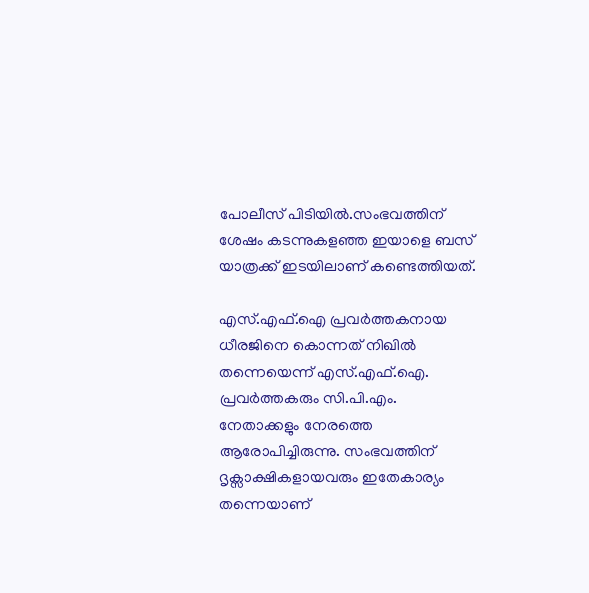പോലീസ് പിടിയിൽ.സംഭവത്തിന് ശേഷം കടന്നുകളഞ്ഞ ഇയാളെ ബസ് യാത്രക്ക് ഇടയിലാണ് കണ്ടെത്തിയത്.

എസ്.എഫ്.ഐ പ്രവർത്തകനായ ധീരജിനെ കൊന്നത് നിഖിൽ തന്നെയെന്ന് എസ്.എഫ്.ഐ. പ്രവർത്തകരും സി.പി.എം. നേതാക്കളും നേരത്തെ ആരോപിച്ചിരുന്നു. സംഭവത്തിന് ദൃക്സാക്ഷികളായവരും ഇതേകാര്യം തന്നെയാണ്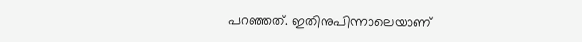പറഞ്ഞത്. ഇതിനുപിന്നാലെയാണ്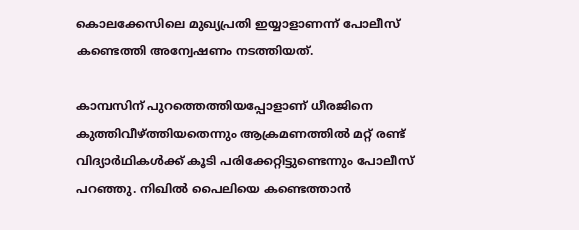കൊലക്കേസിലെ മുഖ്യപ്രതി ഇയ്യാളാണന്ന് പോലീസ് കണ്ടെത്തി അന്വേഷണം നടത്തിയത്.

കാമ്പസിന് പുറത്തെത്തിയപ്പോളാണ് ധീരജിനെ കുത്തിവീഴ്ത്തിയതെന്നും ആക്രമണത്തിൽ മറ്റ് രണ്ട് വിദ്യാർഥികൾക്ക് കൂടി പരിക്കേറ്റിട്ടുണ്ടെന്നും പോലീസ് പറഞ്ഞു. നിഖിൽ പൈലിയെ കണ്ടെത്താൻ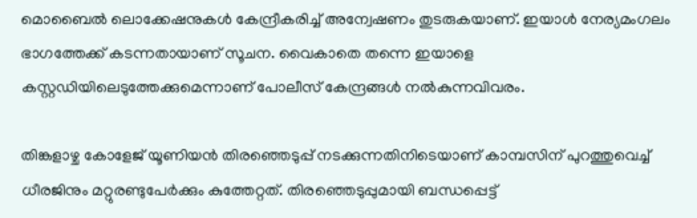മൊബൈൽ ലൊക്കേഷനുകൾ കേന്ദ്രീകരിച്ച് അന്വേഷണം തുടരുകയാണ്. ഇയാൾ നേര്യമംഗലം ഭാഗത്തേക്ക് കടന്നതായാണ് സൂചന. വൈകാതെ തന്നെ ഇയാളെ കസ്റ്റഡിയിലെടുത്തേക്കുമെന്നാണ് പോലീസ് കേന്ദ്രങ്ങൾ നൽകുന്നവിവരം.

തിങ്കളാഴ്ച കോളേജ് യൂണിയൻ തിരഞ്ഞെടുപ്പ് നടക്കുന്നതിനിടെയാണ് കാമ്പസിന് പുറത്തുവെച്ച് ധീരജിനും മറ്റുരണ്ടുപേർക്കും കുത്തേറ്റത്. തിരഞ്ഞെടുപ്പുമായി ബന്ധപ്പെട്ട്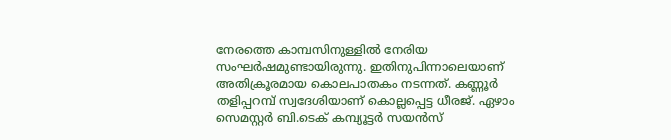നേരത്തെ കാമ്പസിനുള്ളിൽ നേരിയ സംഘർഷമുണ്ടായിരുന്നു. ഇതിനുപിന്നാലെയാണ് അതിക്രൂരമായ കൊലപാതകം നടന്നത്. കണ്ണൂർ തളിപ്പറമ്പ് സ്വദേശിയാണ് കൊല്ലപ്പെട്ട ധീരജ്. ഏഴാം സെമസ്റ്റർ ബി.ടെക് കമ്പ്യൂട്ടർ സയൻസ്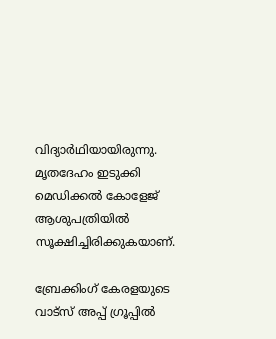വിദ്യാർഥിയായിരുന്നു. മൃതദേഹം ഇടുക്കി മെഡിക്കൽ കോളേജ് ആശുപത്രിയിൽ സൂക്ഷിച്ചിരിക്കുകയാണ്.

ബ്രേക്കിംഗ് കേരളയുടെ വാട്സ് അപ്പ് ഗ്രൂപ്പിൽ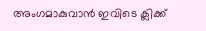അംഗമാകുവാൻ ഇവിടെ ക്ലിക്ക്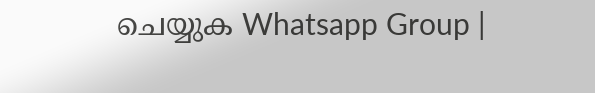ചെയ്യുക Whatsapp Group |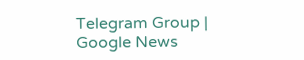Telegram Group | Google News